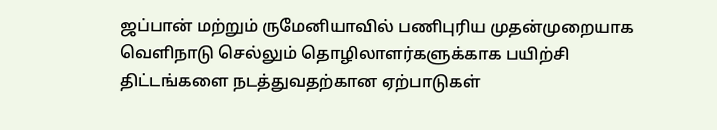ஜப்பான் மற்றும் ருமேனியாவில் பணிபுரிய முதன்முறையாக வெளிநாடு செல்லும் தொழிலாளர்களுக்காக பயிற்சி திட்டங்களை நடத்துவதற்கான ஏற்பாடுகள்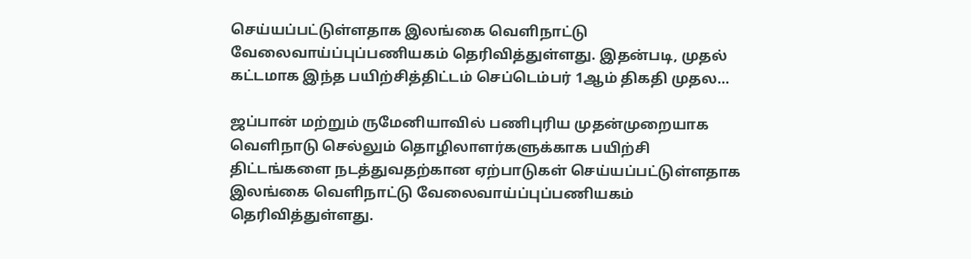செய்யப்பட்டுள்ளதாக இலங்கை வெளிநாட்டு வேலைவாய்ப்புப்பணியகம் தெரிவித்துள்ளது. இதன்படி, முதல் கட்டமாக இந்த பயிற்சித்திட்டம் செப்டெம்பர் 1ஆம் திகதி முதல…

ஜப்பான் மற்றும் ருமேனியாவில் பணிபுரிய முதன்முறையாக வெளிநாடு செல்லும் தொழிலாளர்களுக்காக பயிற்சி திட்டங்களை நடத்துவதற்கான ஏற்பாடுகள் செய்யப்பட்டுள்ளதாக இலங்கை வெளிநாட்டு வேலைவாய்ப்புப்பணியகம் தெரிவித்துள்ளது.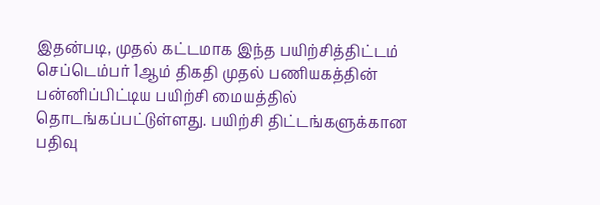இதன்படி, முதல் கட்டமாக இந்த பயிற்சித்திட்டம் செப்டெம்பர் 1ஆம் திகதி முதல் பணியகத்தின் பன்னிப்பிட்டிய பயிற்சி மையத்தில் தொடங்கப்பட்டுள்ளது. பயிற்சி திட்டங்களுக்கான பதிவு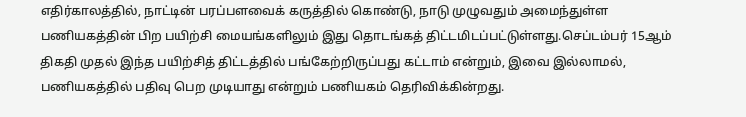எதிர்காலத்தில், நாட்டின் பரப்பளவைக் கருத்தில் கொண்டு, நாடு முழுவதும் அமைந்துள்ள பணியகத்தின் பிற பயிற்சி மையங்களிலும் இது தொடங்கத் திட்டமிடப்பட்டுள்ளது.செப்டம்பர் 15ஆம் திகதி முதல் இந்த பயிற்சித் திட்டத்தில் பங்கேற்றிருப்பது கட்டாம் என்றும், இவை இல்லாமல், பணியகத்தில் பதிவு பெற முடியாது என்றும் பணியகம் தெரிவிக்கின்றது.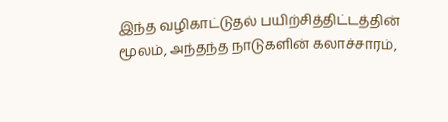இந்த வழிகாட்டுதல் பயிற்சித்திட்டத்தின் மூலம், அந்தந்த நாடுகளின் கலாச்சாரம்,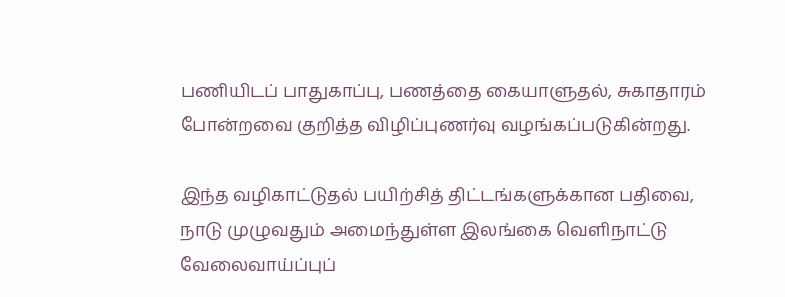பணியிடப் பாதுகாப்பு, பணத்தை கையாளுதல், சுகாதாரம் போன்றவை குறித்த விழிப்புணர்வு வழங்கப்படுகின்றது.

இந்த வழிகாட்டுதல் பயிற்சித் திட்டங்களுக்கான பதிவை, நாடு முழுவதும் அமைந்துள்ள இலங்கை வெளிநாட்டு வேலைவாய்ப்புப்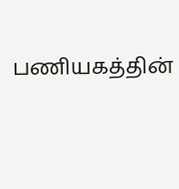பணியகத்தின்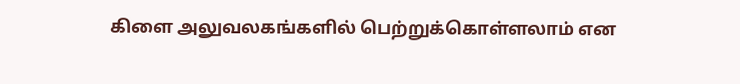கிளை அலுவலகங்களில் பெற்றுக்கொள்ளலாம் என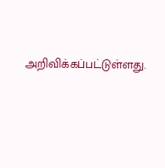அறிவிக்கப்பட்டுள்ளது.